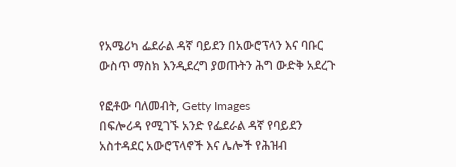የአሜሪካ ፌደራል ዳኛ ባይደን በአውሮፕላን እና ባቡር ውስጥ ማስክ እንዲደረግ ያወጡትን ሕግ ውድቅ አደረጉ

የፎቶው ባለመብት, Getty Images
በፍሎሪዳ የሚገኙ አንድ የፌደራል ዳኛ የባይደን አስተዳደር አውሮፕላኖች እና ሌሎች የሕዝብ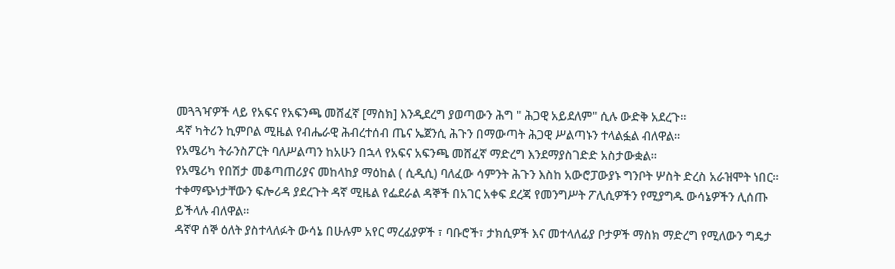መጓጓዣዎች ላይ የአፍና የአፍንጫ መሸፈኛ [ማስክ] እንዲደረግ ያወጣውን ሕግ " ሕጋዊ አይደለም" ሲሉ ውድቅ አደረጉ።
ዳኛ ካትሪን ኪምቦል ሚዜል የብሔራዊ ሕብረተሰብ ጤና ኤጀንሲ ሕጉን በማውጣት ሕጋዊ ሥልጣኑን ተላልፏል ብለዋል።
የአሜሪካ ትራንስፖርት ባለሥልጣን ከአሁን በኋላ የአፍና አፍንጫ መሸፈኛ ማድረግ እንደማያስገድድ አስታውቋል።
የአሜሪካ የበሽታ መቆጣጠሪያና መከላከያ ማዕከል ( ሲዲሲ) ባለፈው ሳምንት ሕጉን እስከ አውሮፓውያኑ ግንቦት ሦስት ድረስ አራዝሞት ነበር።
ተቀማጭነታቸውን ፍሎሪዳ ያደረጉት ዳኛ ሚዜል የፌደራል ዳኞች በአገር አቀፍ ደረጃ የመንግሥት ፖሊሲዎችን የሚያግዱ ውሳኔዎችን ሊሰጡ ይችላሉ ብለዋል።
ዳኛዋ ሰኞ ዕለት ያስተላለፉት ውሳኔ በሁሉም አየር ማረፊያዎች ፣ ባቡሮች፣ ታክሲዎች እና መተላለፊያ ቦታዎች ማስክ ማድረግ የሚለውን ግዴታ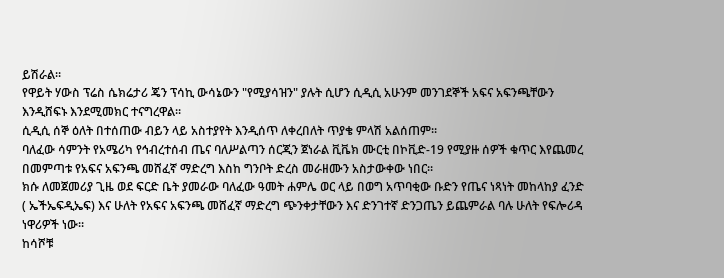ይሽራል።
የዋይት ሃውስ ፕሬስ ሴክሬታሪ ጄን ፕሳኪ ውሳኔውን "የሚያሳዝን" ያሉት ሲሆን ሲዲሲ አሁንም መንገደኞች አፍና አፍንጫቸውን እንዲሸፍኑ እንደሚመክር ተናግረዋል።
ሲዲሲ ሰኞ ዕለት በተሰጠው ብይን ላይ አስተያየት እንዲሰጥ ለቀረበለት ጥያቄ ምላሽ አልሰጠም።
ባለፈው ሳምንት የአሜሪካ የኅብረተሰብ ጤና ባለሥልጣን ሰርጂን ጀነራል ቪቬክ ሙርቲ በኮቪድ-19 የሚያዙ ሰዎች ቁጥር እየጨመረ በመምጣቱ የአፍና አፍንጫ መሸፈኛ ማድረግ እስከ ግንቦት ድረስ መራዘሙን አስታውቀው ነበር።
ክሱ ለመጀመሪያ ጊዜ ወደ ፍርድ ቤት ያመራው ባለፈው ዓመት ሐምሌ ወር ላይ በወግ አጥባቂው ቡድን የጤና ነጻነት መከላከያ ፈንድ ( ኤችኤፍዲኤፍ) እና ሁለት የአፍና አፍንጫ መሸፈኛ ማድረግ ጭንቀታቸውን እና ድንገተኛ ድንጋጤን ይጨምራል ባሉ ሁለት የፍሎሪዳ ነዋሪዎች ነው።
ከሳሾቹ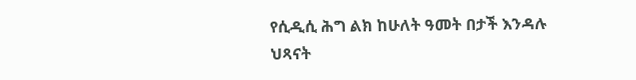የሲዲሲ ሕግ ልክ ከሁለት ዓመት በታች እንዳሉ ህጻናት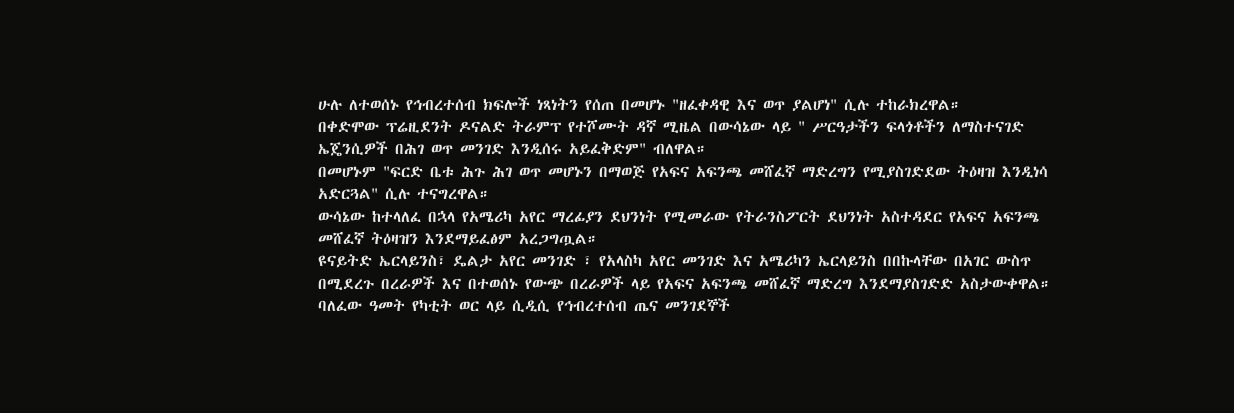ሁሉ ለተወሰኑ የኅብረተሰብ ክፍሎች ነጻነትን የሰጠ በመሆኑ "ዘፈቀዳዊ እና ወጥ ያልሆነ" ሲሉ ተከራክረዋል።
በቀድሞው ፕሬዚደንት ዶናልድ ትራምፕ የተሾሙት ዳኛ ሚዜል በውሳኔው ላይ " ሥርዓታችን ፍላጎቶችን ለማስተናገድ ኤጄንሲዎች በሕገ ወጥ መንገድ እንዲሰሩ አይፈቅድም" ብለዋል።
በመሆኑም "ፍርድ ቤቱ ሕጉ ሕገ ወጥ መሆኑን በማወጅ የአፍና አፍንጫ መሸፈኛ ማድረግን የሚያስገድደው ትዕዛዝ እንዲነሳ አድርጓል" ሲሉ ተናግረዋል።
ውሳኔው ከተላለፈ በኋላ የአሜሪካ አየር ማረፊያን ደህንነት የሚመራው የትራንስፖርት ደህንነት አስተዳደር የአፍና አፍንጫ መሸፈኛ ትዕዛዝን እንደማይፈፅም አረጋግጧል።
ዩናይትድ ኤርላይንስ፣ ዴልታ አየር መንገድ ፣ የአላስካ አየር መንገድ እና አሜሪካን ኤርላይንስ በበኩላቸው በአገር ውስጥ በሚደረጉ በረራዎች እና በተወሰኑ የውጭ በረራዎች ላይ የአፍና አፍንጫ መሸፈኛ ማድረግ እንደማያስገድድ አስታውቀዋል።
ባለፈው ዓመት የካቲት ወር ላይ ሲዲሲ የኅብረተሰብ ጤና መንገደኞች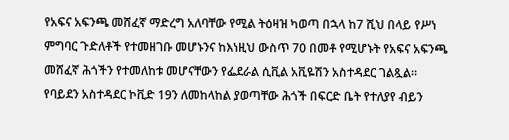የአፍና አፍንጫ መሸፈኛ ማድረግ አለባቸው የሚል ትዕዛዝ ካወጣ በኋላ ከ7 ሺህ በላይ የሥነ ምግባር ጉድለቶች የተመዘገቡ መሆኑንና ከእነዚህ ውስጥ 70 በመቶ የሚሆኑት የአፍና አፍንጫ መሸፈኛ ሕጎችን የተመለከቱ መሆናቸውን የፌደራል ሲቪል አቪዬሽን አስተዳደር ገልጿል።
የባይደን አስተዳደር ኮቪድ 19ን ለመከላከል ያወጣቸው ሕጎች በፍርድ ቤት የተለያየ ብይን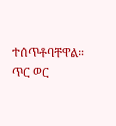ተሰጥቶባቸዋል።
ጥር ወር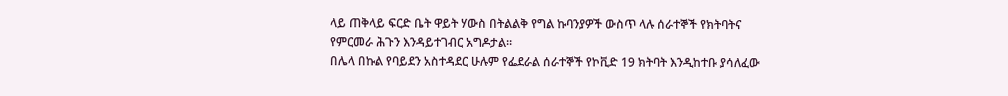ላይ ጠቅላይ ፍርድ ቤት ዋይት ሃውስ በትልልቅ የግል ኩባንያዎች ውስጥ ላሉ ሰራተኞች የክትባትና የምርመራ ሕጉን እንዳይተገብር አግዶታል።
በሌላ በኩል የባይደን አስተዳደር ሁሉም የፌደራል ሰራተኞች የኮቪድ 19 ክትባት እንዲከተቡ ያሳለፈው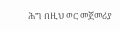ሕግ በዚህ ወር መጀመሪያ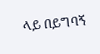ላይ በይግባኝ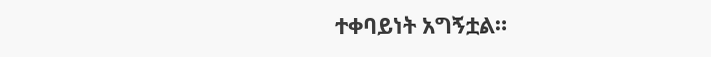ተቀባይነት አግኝቷል።